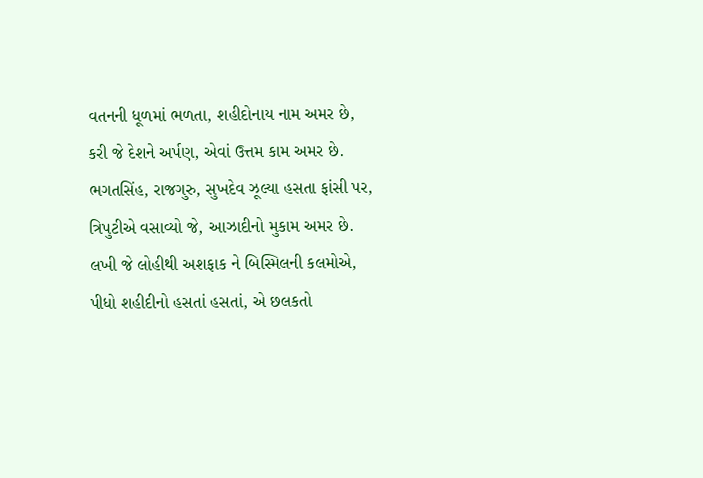વતનની ધૂળમાં ભળતા, શહીદોનાય નામ અમર છે,
કરી જે દેશને અર્પણ, એવાં ઉત્તમ કામ અમર છે.
ભગતસિંહ, રાજગુરુ, સુખદેવ ઝૂલ્યા હસતા ફાંસી પર,
ત્રિપુટીએ વસાવ્યો જે, આઝાદીનો મુકામ અમર છે.
લખી જે લોહીથી અશફાક ને બિસ્મિલની કલમોએ,
પીધો શહીદીનો હસતાં હસતાં, એ છલકતો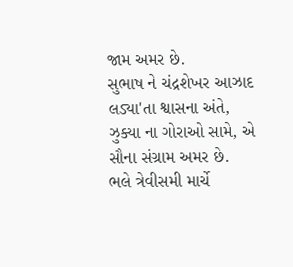જામ અમર છે.
સુભાષ ને ચંદ્રશેખર આઝાદ લડ્યા'તા શ્વાસના અંતે,
ઝુક્યા ના ગોરાઓ સામે, એ સૌના સંગ્રામ અમર છે.
ભલે ત્રેવીસમી માર્ચે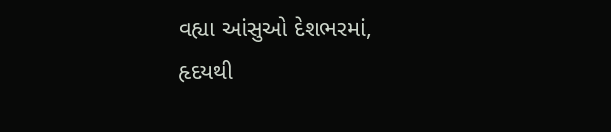વહ્યા આંસુઓ દેશભરમાં,
હૃદયથી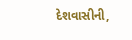દેશવાસીની,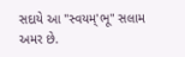સદાયે આ "સ્વયમ્'ભૂ" સલામ અમર છે.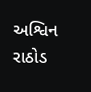અશ્વિન રાઠોડ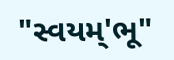"સ્વયમ્'ભૂ"